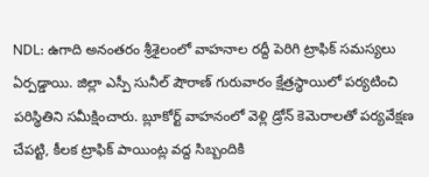NDL: ఉగాది అనంతరం శ్రీశైలంలో వాహనాల రద్దీ పెరిగి ట్రాఫిక్ సమస్యలు ఏర్పడ్డాయి. జిల్లా ఎస్పీ సునీల్ షౌరాణ్ గురువారం క్షేత్రస్థాయిలో పర్యటించి పరిస్థితిని సమీక్షించారు. బ్లూకోర్ట్ వాహనంలో వెళ్లి డ్రోన్ కెమెరాలతో పర్యవేక్షణ చేపట్టి, కీలక ట్రాఫిక్ పాయింట్ల వద్ద సిబ్బందికి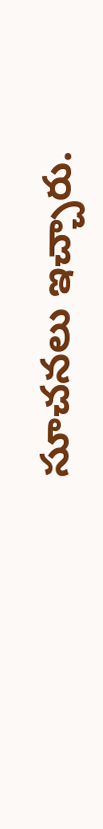సూచనలు ఇచ్చారు.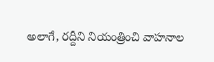అలాగే, రద్దీని నియంత్రించి వాహనాల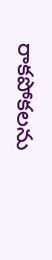రాకపోకలను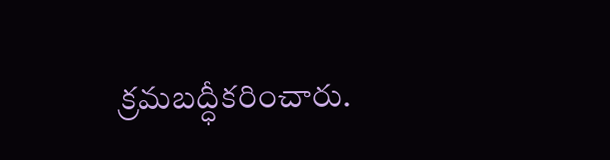క్రమబద్ధీకరించారు.